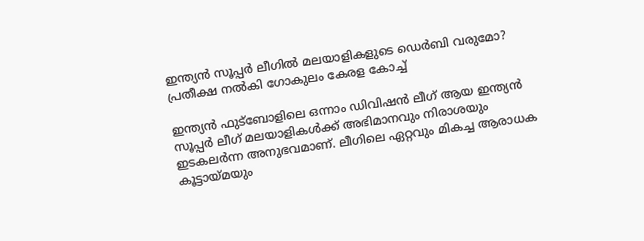ഇന്ത്യൻ സൂപ്പർ ലീഗിൽ മലയാളികളുടെ ഡെർബി വരുമോ? പ്രതീക്ഷ നൽകി ഗോകുലം കേരള കോച്ച്

ഇന്ത്യൻ ഫുട്ബോളിലെ ഒന്നാം ഡിവിഷൻ ലീഗ് ആയ ഇന്ത്യൻ സൂപ്പർ ലീഗ് മലയാളികൾക്ക് അഭിമാനവും നിരാശയും ഇടകലർന്ന അനുഭവമാണ്. ലീഗിലെ ഏറ്റവും മികച്ച ആരാധക കൂട്ടായ്മയും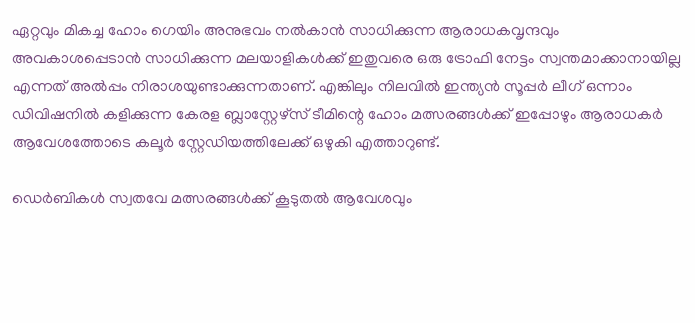ഏറ്റവും മികച്ച ഹോം ഗെയിം അനുഭവം നൽകാൻ സാധിക്കുന്ന ആരാധകവൃന്ദവും അവകാശപ്പെടാൻ സാധിക്കുന്ന മലയാളികൾക്ക് ഇതുവരെ ഒരു ട്രോഫി നേട്ടം സ്വന്തമാക്കാനായില്ല എന്നത് അൽപ്പം നിരാശയുണ്ടാക്കുന്നതാണ്. എങ്കിലും നിലവിൽ ഇന്ത്യൻ സൂപ്പർ ലീഗ് ഒന്നാം ഡിവിഷനിൽ കളിക്കുന്ന കേരള ബ്ലാസ്റ്റേഴ്‌സ് ടീമിന്റെ ഹോം മത്സരങ്ങൾക്ക് ഇപ്പോഴും ആരാധകർ ആവേശത്തോടെ കലൂർ സ്റ്റേഡിയത്തിലേക്ക് ഒഴുകി എത്താറുണ്ട്.

ഡെർബികൾ സ്വതവേ മത്സരങ്ങൾക്ക് കൂടുതൽ ആവേശവും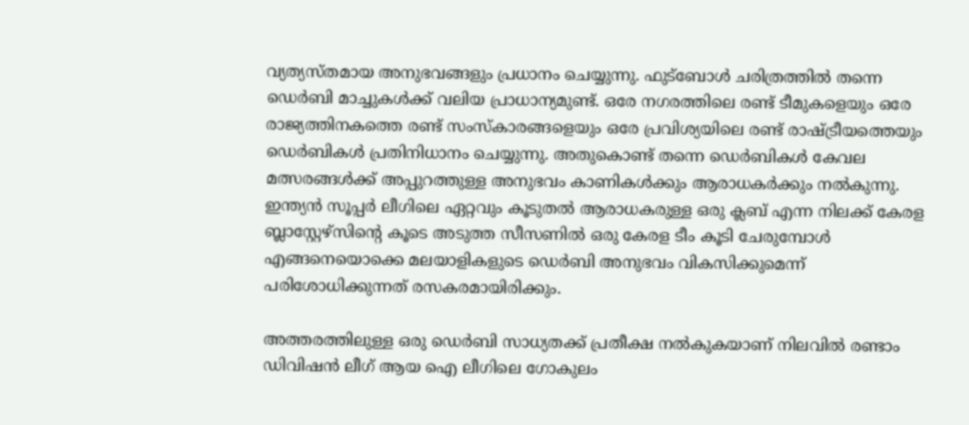വ്യത്യസ്തമായ അനുഭവങ്ങളും പ്രധാനം ചെയ്യുന്നു. ഫുട്ബോൾ ചരിത്രത്തിൽ തന്നെ ഡെർബി മാച്ചുകൾക്ക് വലിയ പ്രാധാന്യമുണ്ട്. ഒരേ നഗരത്തിലെ രണ്ട് ടീമുകളെയും ഒരേ രാജ്യത്തിനകത്തെ രണ്ട് സംസ്‌കാരങ്ങളെയും ഒരേ പ്രവിശ്യയിലെ രണ്ട് രാഷ്ട്രീയത്തെയും ഡെർബികൾ പ്രതിനിധാനം ചെയ്യുന്നു. അതുകൊണ്ട് തന്നെ ഡെർബികൾ കേവല മത്സരങ്ങൾക്ക് അപ്പുറത്തുള്ള അനുഭവം കാണികൾക്കും ആരാധകർക്കും നൽകുന്നു. ഇന്ത്യൻ സൂപ്പർ ലീഗിലെ ഏറ്റവും കൂടുതൽ ആരാധകരുള്ള ഒരു ക്ലബ് എന്ന നിലക്ക് കേരള ബ്ലാസ്റ്റേഴ്സിന്റെ കൂടെ അടുത്ത സീസണിൽ ഒരു കേരള ടീം കൂടി ചേരുമ്പോൾ എങ്ങനെയൊക്കെ മലയാളികളുടെ ഡെർബി അനുഭവം വികസിക്കുമെന്ന് പരിശോധിക്കുന്നത് രസകരമായിരിക്കും.

അത്തരത്തിലുള്ള ഒരു ഡെർബി സാധ്യതക്ക് പ്രതീക്ഷ നൽകുകയാണ് നിലവിൽ രണ്ടാം ഡിവിഷൻ ലീഗ് ആയ ഐ ലീഗിലെ ഗോകുലം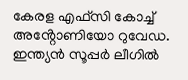കേരള എഫ്‌സി കോച്ച് അൻ്റോണിയോ റുവേഡ. ഇന്ത്യൻ സൂപ്പർ ലീഗിൽ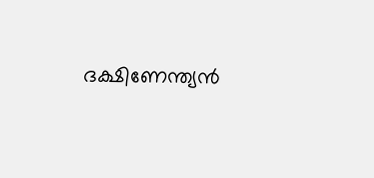ദക്ഷിണേന്ത്യൻ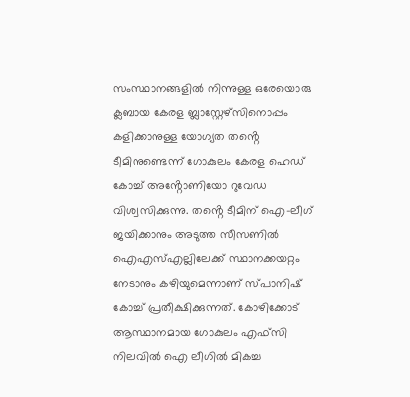സംസ്ഥാനങ്ങളിൽ നിന്നുള്ള ഒരേയൊരു ക്ലബായ കേരള ബ്ലാസ്റ്റേഴ്സിനൊപ്പം കളിക്കാനുള്ള യോഗ്യത തൻ്റെ ടീമിനുണ്ടെന്ന് ഗോകുലം കേരള ഹെഡ് കോച്ച് അൻ്റോണിയോ റുവേഡ വിശ്വസിക്കുന്നു. തൻ്റെ ടീമിന് ഐ-ലീഗ് ജയിക്കാനും അടുത്ത സീസണിൽ ഐഎസ്എല്ലിലേക്ക് സ്ഥാനക്കയറ്റം നേടാനും കഴിയുമെന്നാണ് സ്പാനിഷ് കോച്ച് പ്രതീക്ഷിക്കുന്നത്. കോഴിക്കോട് ആസ്ഥാനമായ ഗോകുലം എഫ്‌സി നിലവിൽ ഐ ലീഗിൽ മികച്ച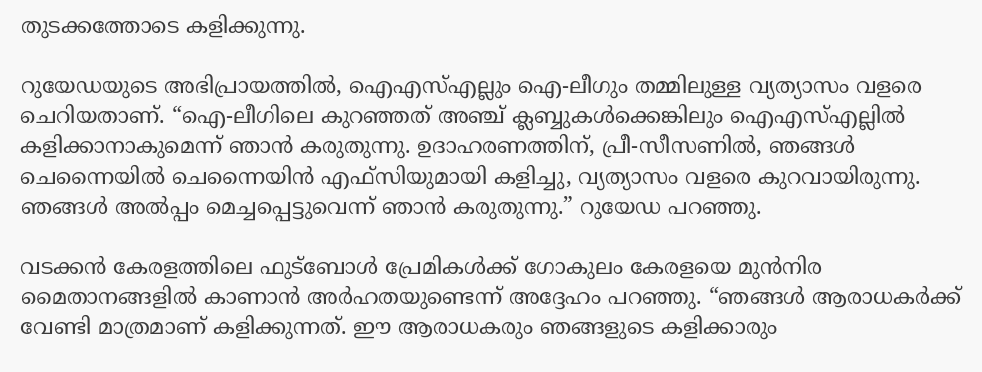തുടക്കത്തോടെ കളിക്കുന്നു.

റുയേഡയുടെ അഭിപ്രായത്തിൽ, ഐഎസ്എല്ലും ഐ-ലീഗും തമ്മിലുള്ള വ്യത്യാസം വളരെ ചെറിയതാണ്. “ഐ-ലീഗിലെ കുറഞ്ഞത് അഞ്ച് ക്ലബ്ബുകൾക്കെങ്കിലും ഐഎസ്എല്ലിൽ കളിക്കാനാകുമെന്ന് ഞാൻ കരുതുന്നു. ഉദാഹരണത്തിന്, പ്രീ-സീസണിൽ, ഞങ്ങൾ ചെന്നൈയിൽ ചെന്നൈയിൻ എഫ്‌സിയുമായി കളിച്ചു, വ്യത്യാസം വളരെ കുറവായിരുന്നു. ഞങ്ങൾ അൽപ്പം മെച്ചപ്പെട്ടുവെന്ന് ഞാൻ കരുതുന്നു.” റുയേഡ പറഞ്ഞു.

വടക്കൻ കേരളത്തിലെ ഫുട്ബോൾ പ്രേമികൾക്ക് ഗോകുലം കേരളയെ മുൻനിര മൈതാനങ്ങളിൽ കാണാൻ അർഹതയുണ്ടെന്ന് അദ്ദേഹം പറഞ്ഞു. “ഞങ്ങൾ ആരാധകർക്ക് വേണ്ടി മാത്രമാണ് കളിക്കുന്നത്. ഈ ആരാധകരും ഞങ്ങളുടെ കളിക്കാരും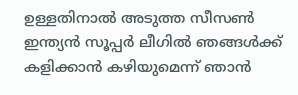ഉള്ളതിനാൽ അടുത്ത സീസൺ ഇന്ത്യൻ സൂപ്പർ ലീഗിൽ ഞങ്ങൾക്ക് കളിക്കാൻ കഴിയുമെന്ന് ഞാൻ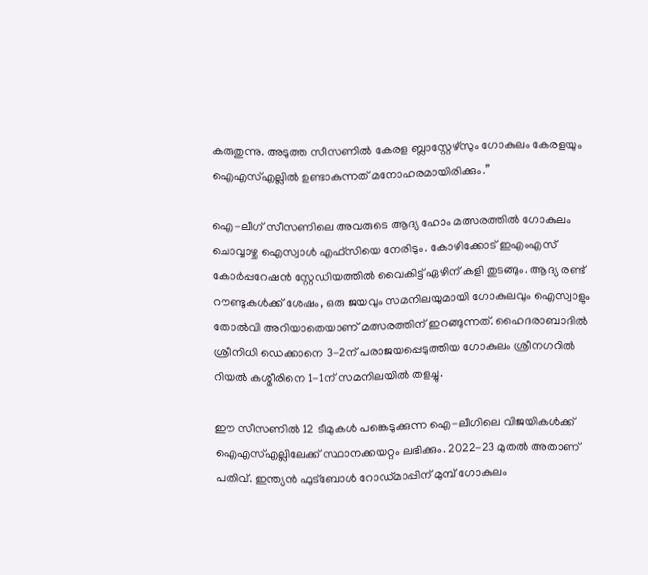കരുതുന്നു. അടുത്ത സീസണിൽ കേരള ബ്ലാസ്റ്റേഴ്‌സും ഗോകുലം കേരളയും ഐഎസ്എല്ലിൽ ഉണ്ടാകുന്നത് മനോഹരമായിരിക്കും.”

ഐ-ലീഗ് സീസണിലെ അവരുടെ ആദ്യ ഹോം മത്സരത്തിൽ ഗോകുലം ചൊവ്വാഴ്ച ഐസ്വാൾ എഫ്‌സിയെ നേരിടും. കോഴിക്കോട് ഇഎംഎസ് കോർപ്പറേഷൻ സ്റ്റേഡിയത്തിൽ വൈകിട്ട് ഏഴിന് കളി തുടങ്ങും. ആദ്യ രണ്ട് റൗണ്ടുകൾക്ക് ശേഷം, ഒരു ജയവും സമനിലയുമായി ഗോകുലവും ഐസ്വാളും തോൽവി അറിയാതെയാണ് മത്സരത്തിന് ഇറങ്ങുന്നത്. ഹൈദരാബാദിൽ ശ്രീനിധി ഡെക്കാനെ 3-2ന് പരാജയപ്പെടുത്തിയ ഗോകുലം ശ്രീനഗറിൽ റിയൽ കശ്മീരിനെ 1-1ന് സമനിലയിൽ തളച്ചു.

ഈ സീസണിൽ 12 ടീമുകൾ പങ്കെടുക്കുന്ന ഐ-ലീഗിലെ വിജയികൾക്ക് ഐഎസ്എല്ലിലേക്ക് സ്ഥാനക്കയറ്റം ലഭിക്കും. 2022-23 മുതൽ അതാണ് പതിവ്. ഇന്ത്യൻ ഫുട്ബോൾ റോഡ്‌മാപ്പിന് മുമ്പ് ഗോകുലം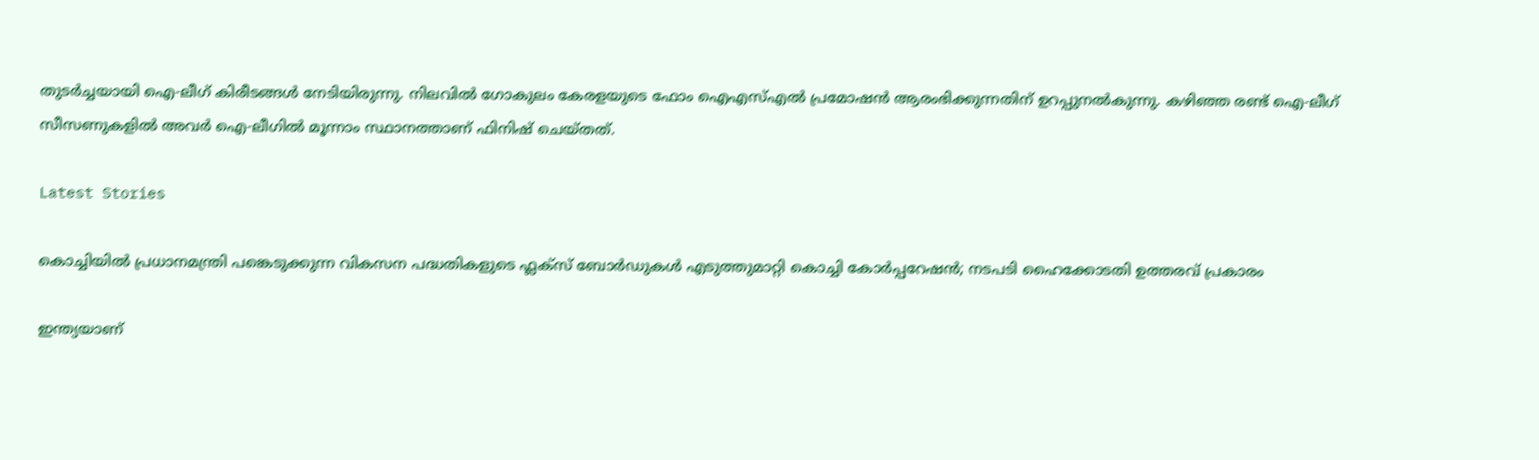തുടർച്ചയായി ഐ-ലീഗ് കിരീടങ്ങൾ നേടിയിരുന്നു. നിലവിൽ ഗോകുലം കേരളയുടെ ഫോം ഐഎസ്എൽ പ്രമോഷൻ ആരംഭിക്കുന്നതിന് ഉറപ്പുനൽകുന്നു. കഴിഞ്ഞ രണ്ട് ഐ-ലീഗ് സീസണുകളിൽ അവർ ഐ-ലീഗിൽ മൂന്നാം സ്ഥാനത്താണ് ഫിനിഷ് ചെയ്തത്.

Latest Stories

കൊച്ചിയിൽ പ്രധാനമന്ത്രി പങ്കെടുക്കുന്ന വികസന പദ്ധതികളുടെ ഫ്ലക്സ് ബോർഡുകൾ എടുത്തുമാറ്റി കൊച്ചി കോർപ്പറേഷൻ; നടപടി ഹൈക്കോടതി ഉത്തരവ് പ്രകാരം

ഇന്ത്യയാണ്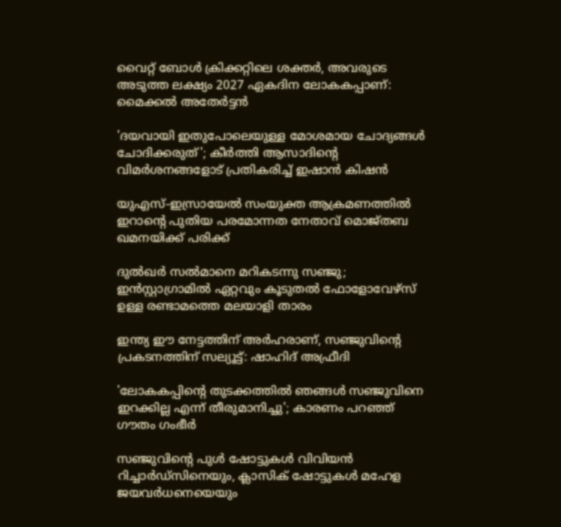വൈറ്റ് ബോൾ ക്രിക്കറ്റിലെ ശക്തർ, അവരുടെ അടുത്ത ലക്ഷ്യം 2027 ഏകദിന ലോകകപ്പാണ്: മൈക്കല്‍ അതേര്‍ട്ടന്‍

'ദയവായി ഇതുപോലെയുള്ള മോശമായ ചോദ്യങ്ങൾ ചോദിക്കരുത്'; കീര്‍ത്തി ആസാദിന്റെ വിമര്‍ശനങ്ങളോട് പ്രതികരിച്ച് ഇഷാന്‍ കിഷന്‍

യുഎസ്-ഇസ്രായേൽ സംയുക്ത ആക്രമണത്തിൽ ഇറാന്റെ പുതിയ പരമോന്നത നേതാവ് മൊജ്തബ ഖമനയിക്ക് പരിക്ക്

ദുൽഖർ സൽമാനെ മറികടന്നു സഞ്ജു; ഇൻസ്റ്റാഗ്രാമിൽ ഏറ്റവും കൂടുതൽ ഫോളോവേഴ്സ് ഉള്ള രണ്ടാമത്തെ മലയാളി താരം

ഇന്ത്യ ഈ നേട്ടത്തിന് അർഹരാണ്, സഞ്ജുവിന്റെ പ്രകടനത്തിന് സല്യൂട്ട്: ഷാഹിദ് അഫ്രീദി

'ലോകകപ്പിന്റെ തുടക്കത്തിൽ ഞങ്ങൾ സഞ്ജുവിനെ ഇറക്കില്ല എന്ന് തീരുമാനിച്ചു'; കാരണം പറഞ്ഞ് ഗൗതം ഗംഭീർ

സഞ്ജുവിന്റെ പുൾ ഷോട്ടുകൾ വിവിയൻ റിച്ചാർഡ്സിനെയും, ക്ലാസിക് ഷോട്ടുകൾ മഹേള ജയവർധനെയെയും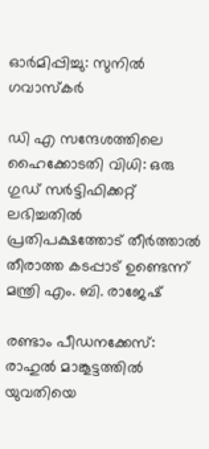ഓർമിപ്പിച്ചു: സുനിൽ ഗവാസ്കർ

ഡി എ സന്ദേശത്തിലെ ഹൈക്കോടതി വിധി: ഒരു ഗുഡ് സര്‍ട്ടിഫിക്കറ്റ് ലഭിച്ചതിൽ പ്രതിപക്ഷത്തോട് തീര്‍ത്താല്‍ തീരാത്ത കടപ്പാട് ഉണ്ടെന്ന് മന്ത്രി എം. ബി. രാജേഷ്

രണ്ടാം പീഡനക്കേസ്: രാഹുൽ മാങ്കൂട്ടത്തിൽ യുവതിയെ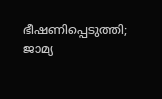ഭീഷണിപ്പെടുത്തി; ജാമ്യ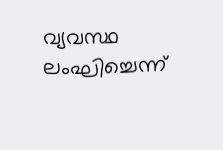വ്യവസ്ഥ ലംഘിച്ചെന്ന്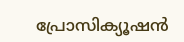പ്രോസിക്യൂഷൻ